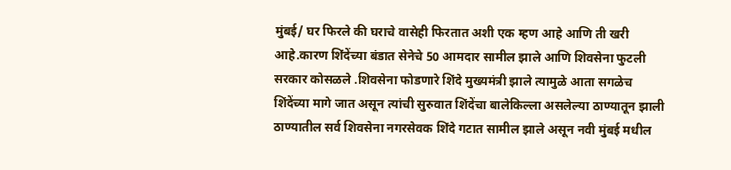मुंबई/ घर फिरले की घराचे वासेही फिरतात अशी एक म्हण आहे आणि ती खरी आहे.कारण शिंदेंच्या बंडात सेनेचे 50 आमदार सामील झाले आणि शिवसेना फुटली सरकार कोसळले .शिवसेना फोडणारे शिंदे मुख्यमंत्री झाले त्यामुळे आता सगळेच शिंदेंच्या मागे जात असून त्यांची सुरुवात शिंदेंचा बालेकिल्ला असलेल्या ठाण्यातून झाली ठाण्यातील सर्व शिवसेना नगरसेवक शिंदे गटात सामील झाले असून नवी मुंबई मधील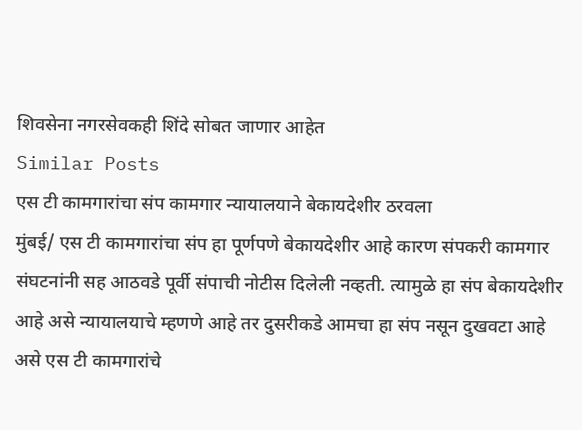शिवसेना नगरसेवकही शिंदे सोबत जाणार आहेत
Similar Posts
एस टी कामगारांचा संप कामगार न्यायालयाने बेकायदेशीर ठरवला
मुंबई/ एस टी कामगारांचा संप हा पूर्णपणे बेकायदेशीर आहे कारण संपकरी कामगार संघटनांनी सह आठवडे पूर्वी संपाची नोटीस दिलेली नव्हती. त्यामुळे हा संप बेकायदेशीर आहे असे न्यायालयाचे म्हणणे आहे तर दुसरीकडे आमचा हा संप नसून दुखवटा आहे असे एस टी कामगारांचे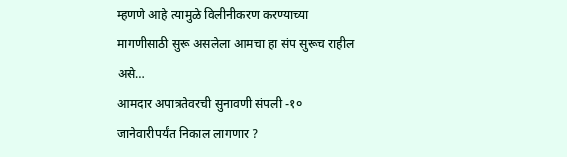म्हणणे आहे त्यामुळे विलीनीकरण करण्याच्या मागणीसाठी सुरू असलेला आमचा हा संप सुरूच राहील असे…
आमदार अपात्रतेवरची सुनावणी संपली -१० जानेवारीपर्यंत निकाल लागणार ?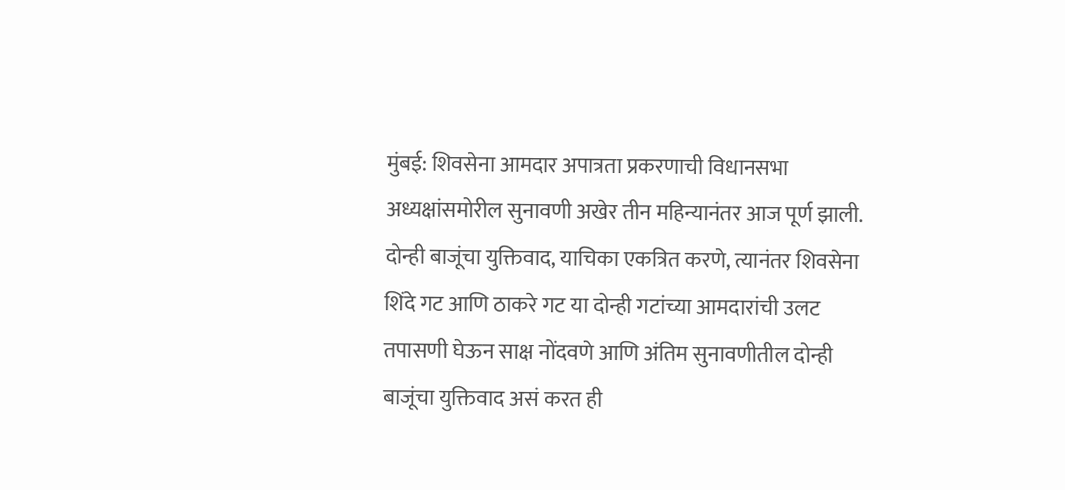मुंबई: शिवसेना आमदार अपात्रता प्रकरणाची विधानसभा अध्यक्षांसमोरील सुनावणी अखेर तीन महिन्यानंतर आज पूर्ण झाली. दोन्ही बाजूंचा युक्तिवाद, याचिका एकत्रित करणे, त्यानंतर शिवसेना शिंदे गट आणि ठाकरे गट या दोन्ही गटांच्या आमदारांची उलट तपासणी घेऊन साक्ष नोंदवणे आणि अंतिम सुनावणीतील दोन्ही बाजूंचा युक्तिवाद असं करत ही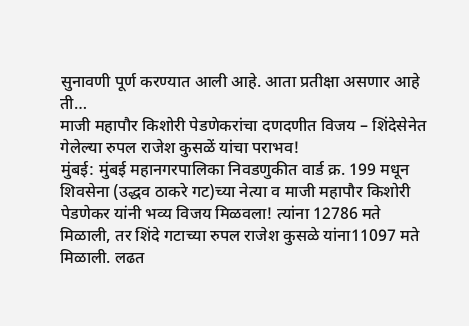सुनावणी पूर्ण करण्यात आली आहे. आता प्रतीक्षा असणार आहे ती…
माजी महापौर किशोरी पेडणेकरांचा दणदणीत विजय – शिंदेसेनेत गेलेल्या रुपल राजेश कुसळें यांचा पराभव!
मुंबई: मुंबई महानगरपालिका निवडणुकीत वार्ड क्र. 199 मधून शिवसेना (उद्धव ठाकरे गट)च्या नेत्या व माजी महापौर किशोरी पेडणेकर यांनी भव्य विजय मिळवला! त्यांना 12786 मते मिळाली, तर शिंदे गटाच्या रुपल राजेश कुसळे यांना11097 मते मिळाली. लढत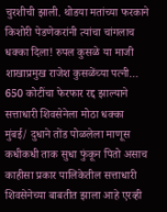चुरशीची झाली. थोडया मतांच्या फरकाने किशोरी पेडणेकरांनी त्यांचा चांगलाच धक्का दिला! रुपल कुसळे या माजी शाखाप्रमुख राजेश कुसळेंच्या पत्नी…
650 कोटींचा फेरफार रद्द झाल्याने सत्ताधारी शिवसेनेला मोठा धक्का
मुंबई/ दुधाने तोंड पोळलेला माणूस कधीकधी ताक सुधा फुंकून पितो असाच काहीसा प्रकार पालिकेतील सत्ताधारी शिवसेनेच्या बाबतीत झाला आहे एरव्ही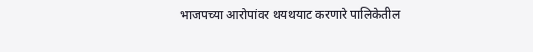भाजपच्या आरोपांवर थयथयाट करणारे पालिकेतील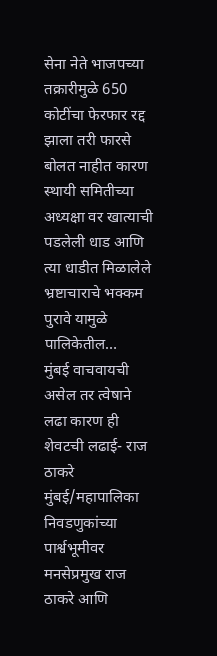सेना नेते भाजपच्या तक्रारीमुळे 650 कोटींचा फेरफार रद्द झाला तरी फारसे बोलत नाहीत कारण स्थायी समितीच्या अध्यक्षा वर खात्याची पडलेली धाड आणि त्या धाडीत मिळालेले भ्रष्टाचाराचे भक्कम पुरावे यामुळे पालिकेतील…
मुंबई वाचवायची असेल तर त्वेषाने लढा कारण ही शेवटची लढाई- राज ठाकरे
मुंबई/महापालिका निवडणुकांच्या पार्श्वभूमीवर मनसेप्रमुख राज ठाकरे आणि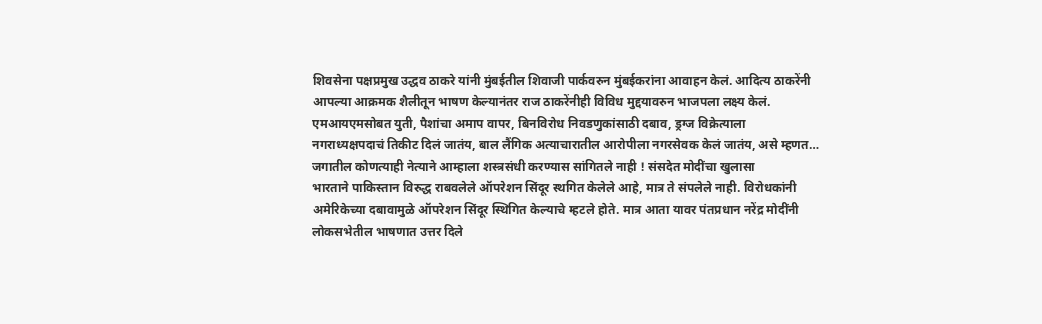शिवसेना पक्षप्रमुख उद्धव ठाकरे यांनी मुंबईतील शिवाजी पार्कवरुन मुंबईकरांना आवाहन केलं. आदित्य ठाकरेंनी आपल्या आक्रमक शैलीतून भाषण केल्यानंतर राज ठाकरेंनीही विविध मुद्दयावरुन भाजपला लक्ष्य केलं. एमआयएमसोबत युती, पैशांचा अमाप वापर, बिनविरोध निवडणुकांसाठी दबाव, ड्रग्ज विक्रेत्याला नगराध्यक्षपदाचं तिकीट दिलं जातंय, बाल लैंगिक अत्याचारातील आरोपीला नगरसेवक केलं जातंय, असे म्हणत…
जगातील कोणत्याही नेत्याने आम्हाला शस्त्रसंधी करण्यास सांगितले नाही ! संसदेत मोदींचा खुलासा
भारताने पाकिस्तान विरुद्ध राबवलेले ऑपरेशन सिंदूर स्थगित केलेले आहे, मात्र ते संपलेले नाही. विरोधकांनी अमेरिकेच्या दबावामुळे ऑपरेशन सिंदूर स्थिगित केल्याचे म्हटले होते. मात्र आता यावर पंतप्रधान नरेंद्र मोदींनी लोकसभेतील भाषणात उत्तर दिले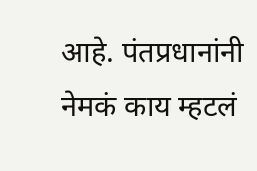आहे. पंतप्रधानांनी नेमकं काय म्हटलं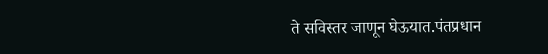ते सविस्तर जाणून घेऊयात.पंतप्रधान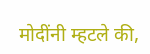मोदींनी म्हटले की,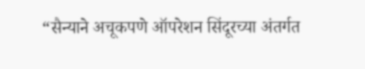“सैन्याने अचूकपणे ऑपरेशन सिंदूरच्या अंतर्गत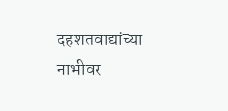दहशतवाद्यांच्या नाभीवर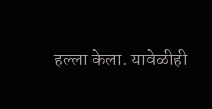हल्ला केला. यावेळीही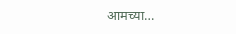आमच्या…